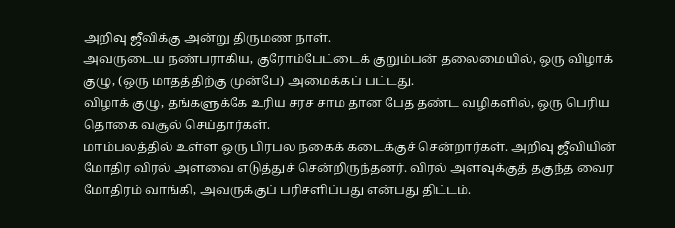அறிவு ஜீவிக்கு அன்று திருமண நாள்.
அவருடைய நண்பராகிய, குரோம்பேட்டைக் குறும்பன் தலைமையில், ஒரு விழாக் குழு, (ஒரு மாதத்திற்கு முன்பே) அமைக்கப் பட்டது.
விழாக் குழு, தங்களுக்கே உரிய சரச சாம தான பேத தண்ட வழிகளில், ஒரு பெரிய தொகை வசூல் செய்தார்கள்.
மாம்பலத்தில் உள்ள ஒரு பிரபல நகைக் கடைக்குச் சென்றார்கள். அறிவு ஜீவியின் மோதிர விரல் அளவை எடுத்துச் சென்றிருந்தனர். விரல் அளவுக்குத் தகுந்த வைர மோதிரம் வாங்கி, அவருக்குப் பரிசளிப்பது என்பது திட்டம்.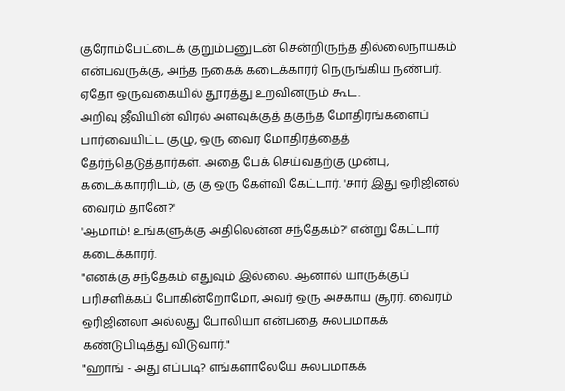குரோம்பேட்டைக் குறும்பனுடன் சென்றிருந்த தில்லைநாயகம் என்பவருக்கு, அந்த நகைக் கடைக்காரர் நெருங்கிய நண்பர். ஏதோ ஒருவகையில் தூரத்து உறவினரும் கூட.
அறிவு ஜீவியின் விரல் அளவுக்குத் தகுந்த மோதிரங்களைப் பார்வையிட்ட குழு, ஒரு வைர மோதிரத்தைத் தேர்ந்தெடுத்தார்கள். அதை பேக் செய்வதற்கு முன்பு, கடைக்காரரிடம், கு கு ஒரு கேள்வி கேட்டார். 'சார் இது ஒரிஜினல் வைரம் தானே?'
'ஆமாம்! உங்களுக்கு அதிலென்ன சந்தேகம்?' என்று கேட்டார் கடைக்காரர்.
"எனக்கு சந்தேகம் எதுவும் இல்லை. ஆனால் யாருக்குப் பரிசளிக்கப் போகின்றோமோ, அவர் ஒரு அசகாய சூரர். வைரம் ஒரிஜினலா அல்லது போலியா என்பதை சுலபமாகக் கண்டுபிடித்து விடுவார்."
"ஹாங் - அது எப்படி? எங்களாலேயே சுலபமாகக்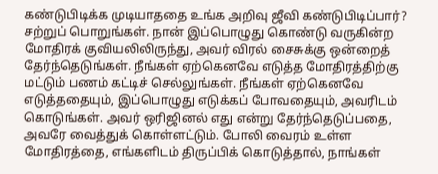கண்டுபிடிக்க முடியாததை உங்க அறிவு ஜீவி கண்டுபிடிப்பார்? சற்றுப் பொறுங்கள். நான் இப்பொழுது கொண்டு வருகின்ற மோதிரக் குவியலிலிருந்து, அவர் விரல் சைசுக்கு ஒன்றைத் தேர்ந்தெடுங்கள். நீங்கள் ஏற்கெனவே எடுத்த மோதிரத்திற்கு மட்டும் பணம் கட்டிச் செல்லுங்கள். நீங்கள் ஏற்கெனவே எடுத்ததையும், இப்பொழுது எடுக்கப் போவதையும், அவரிடம் கொடுங்கள். அவர் ஒரிஜினல் எது என்று தேர்ந்தெடுப்பதை, அவரே வைத்துக் கொள்ளட்டும். போலி வைரம் உள்ள மோதிரத்தை, எங்களிடம் திருப்பிக் கொடுத்தால், நாங்கள்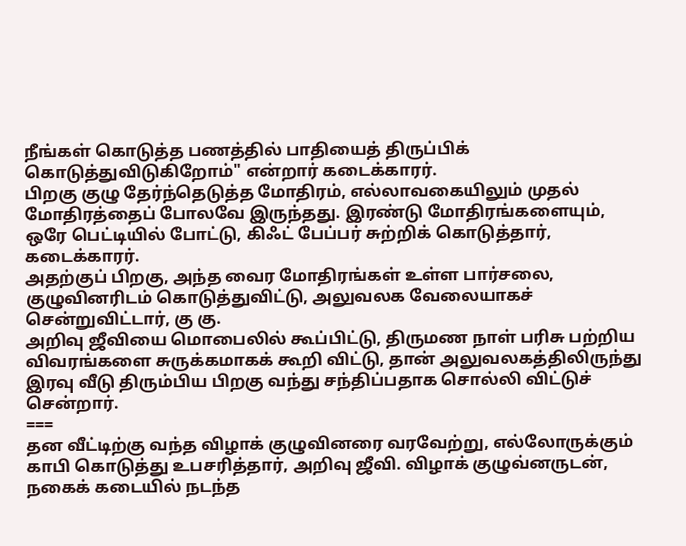நீங்கள் கொடுத்த பணத்தில் பாதியைத் திருப்பிக் கொடுத்துவிடுகிறோம்" என்றார் கடைக்காரர்.
பிறகு குழு தேர்ந்தெடுத்த மோதிரம், எல்லாவகையிலும் முதல் மோதிரத்தைப் போலவே இருந்தது. இரண்டு மோதிரங்களையும், ஒரே பெட்டியில் போட்டு, கிஃட் பேப்பர் சுற்றிக் கொடுத்தார், கடைக்காரர்.
அதற்குப் பிறகு, அந்த வைர மோதிரங்கள் உள்ள பார்சலை, குழுவினரிடம் கொடுத்துவிட்டு, அலுவலக வேலையாகச் சென்றுவிட்டார், கு கு.
அறிவு ஜீவியை மொபைலில் கூப்பிட்டு, திருமண நாள் பரிசு பற்றிய விவரங்களை சுருக்கமாகக் கூறி விட்டு, தான் அலுவலகத்திலிருந்து இரவு வீடு திரும்பிய பிறகு வந்து சந்திப்பதாக சொல்லி விட்டுச் சென்றார்.
===
தன வீட்டிற்கு வந்த விழாக் குழுவினரை வரவேற்று, எல்லோருக்கும் காபி கொடுத்து உபசரித்தார், அறிவு ஜீவி. விழாக் குழுவ்னருடன், நகைக் கடையில் நடந்த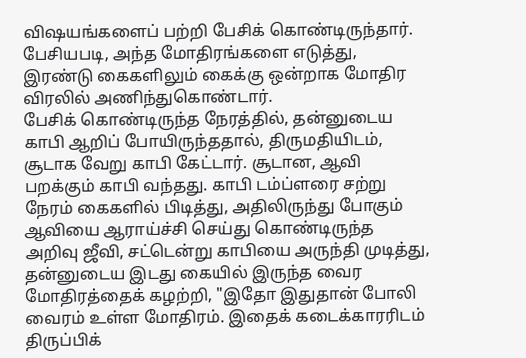விஷயங்களைப் பற்றி பேசிக் கொண்டிருந்தார். பேசியபடி, அந்த மோதிரங்களை எடுத்து, இரண்டு கைகளிலும் கைக்கு ஒன்றாக மோதிர விரலில் அணிந்துகொண்டார்.
பேசிக் கொண்டிருந்த நேரத்தில், தன்னுடைய காபி ஆறிப் போயிருந்ததால், திருமதியிடம், சூடாக வேறு காபி கேட்டார். சூடான, ஆவி பறக்கும் காபி வந்தது. காபி டம்ப்ளரை சற்று நேரம் கைகளில் பிடித்து, அதிலிருந்து போகும் ஆவியை ஆராய்ச்சி செய்து கொண்டிருந்த அறிவு ஜீவி, சட்டென்று காபியை அருந்தி முடித்து, தன்னுடைய இடது கையில் இருந்த வைர மோதிரத்தைக் கழற்றி, "இதோ இதுதான் போலி வைரம் உள்ள மோதிரம். இதைக் கடைக்காரரிடம் திருப்பிக்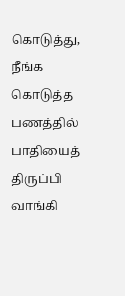கொடுத்து, நீங்க கொடுத்த பணத்தில் பாதியைத் திருப்பி வாங்கி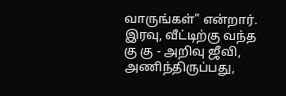வாருங்கள்" என்றார்.
இரவு, வீட்டிற்கு வந்த கு கு - அறிவு ஜீவி, அணிந்திருப்பது,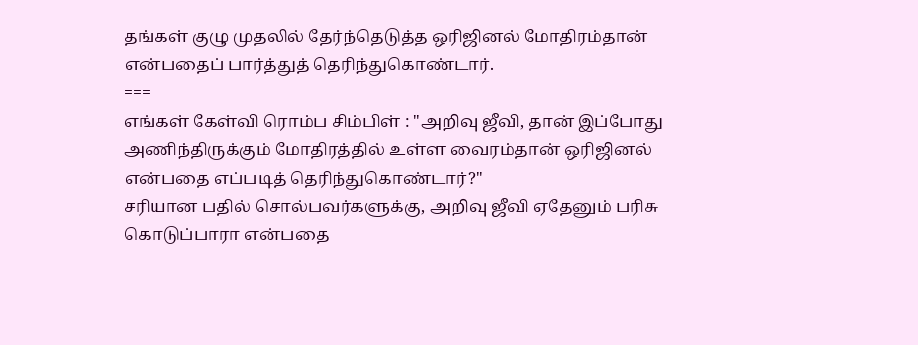தங்கள் குழு முதலில் தேர்ந்தெடுத்த ஒரிஜினல் மோதிரம்தான் என்பதைப் பார்த்துத் தெரிந்துகொண்டார்.
===
எங்கள் கேள்வி ரொம்ப சிம்பிள் : "அறிவு ஜீவி, தான் இப்போது அணிந்திருக்கும் மோதிரத்தில் உள்ள வைரம்தான் ஒரிஜினல் என்பதை எப்படித் தெரிந்துகொண்டார்?"
சரியான பதில் சொல்பவர்களுக்கு, அறிவு ஜீவி ஏதேனும் பரிசு கொடுப்பாரா என்பதை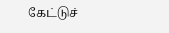கேட்டுச்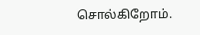சொல்கிறோம்.